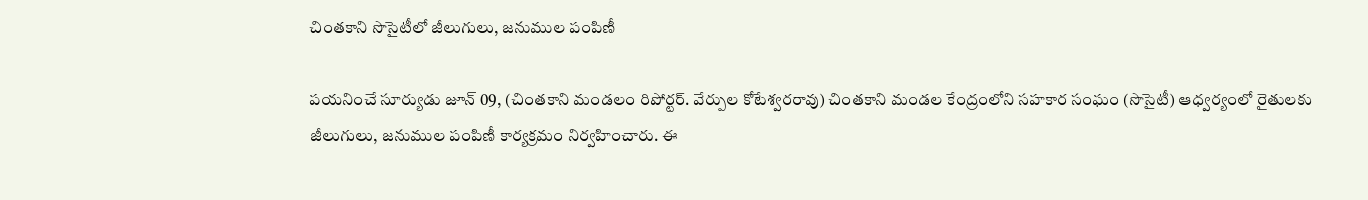చింతకాని సొసైటీలో జీలుగులు, జనుముల పంపిణీ

పయనించే సూర్యుడు జూన్ 09, (చింతకాని మండలం రిపోర్టర్. వేర్పుల కోటేశ్వరరావు) చింతకాని మండల కేంద్రంలోని సహకార సంఘం (సొసైటీ) ఆధ్వర్యంలో రైతులకు జీలుగులు, జనుముల పంపిణీ కార్యక్రమం నిర్వహించారు. ఈ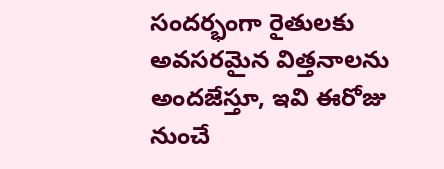సందర్భంగా రైతులకు అవసరమైన విత్తనాలను అందజేస్తూ, ఇవి ఈరోజు నుంచే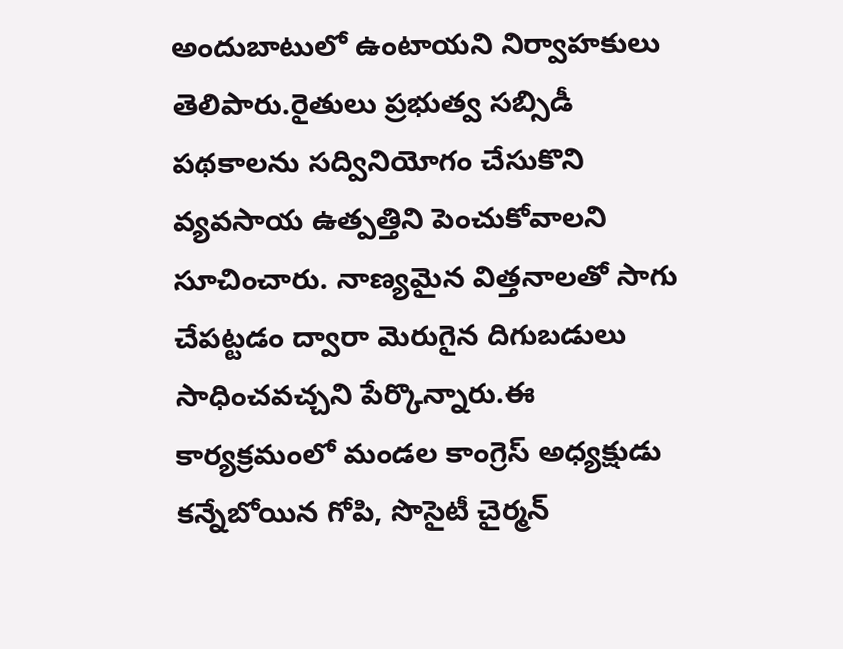అందుబాటులో ఉంటాయని నిర్వాహకులు తెలిపారు.రైతులు ప్రభుత్వ సబ్సిడీ పథకాలను సద్వినియోగం చేసుకొని వ్యవసాయ ఉత్పత్తిని పెంచుకోవాలని సూచించారు. నాణ్యమైన విత్తనాలతో సాగు చేపట్టడం ద్వారా మెరుగైన దిగుబడులు సాధించవచ్చని పేర్కొన్నారు.ఈ కార్యక్రమంలో మండల కాంగ్రెస్ అధ్యక్షుడు కన్నేబోయిన గోపి, సొసైటీ చైర్మన్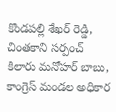కొండపల్లి శేఖర్ రెడ్డి, చింతకాని సర్పంచ్ కిలారు మనోహర్ బాబు, కాంగ్రెస్ మండల అధికార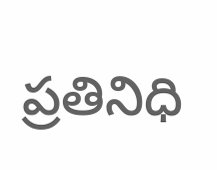ప్రతినిధి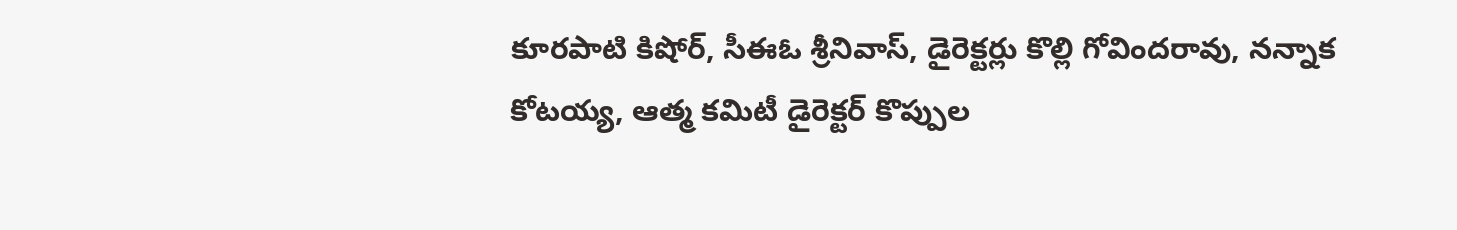కూరపాటి కిషోర్, సీఈఓ శ్రీనివాస్, డైరెక్టర్లు కొల్లి గోవిందరావు, నన్నాక కోటయ్య, ఆత్మ కమిటీ డైరెక్టర్ కొప్పుల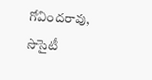గోవిందరావు, సొసైటీ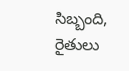సిబ్బంది, రైతులు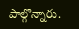పాల్గొన్నారు.